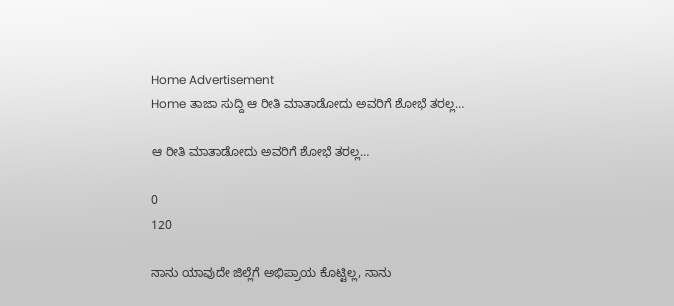Home Advertisement
Home ತಾಜಾ ಸುದ್ದಿ ಆ ರೀತಿ ಮಾತಾಡೋದು ಅವರಿಗೆ ಶೋಭೆ ತರಲ್ಲ…

ಆ ರೀತಿ ಮಾತಾಡೋದು ಅವರಿಗೆ ಶೋಭೆ ತರಲ್ಲ…

0
120

ನಾನು ಯಾವುದೇ ಜಿಲ್ಲೆಗೆ ಅಭಿಪ್ರಾಯ ಕೊಟ್ಟಿಲ್ಲ, ನಾನು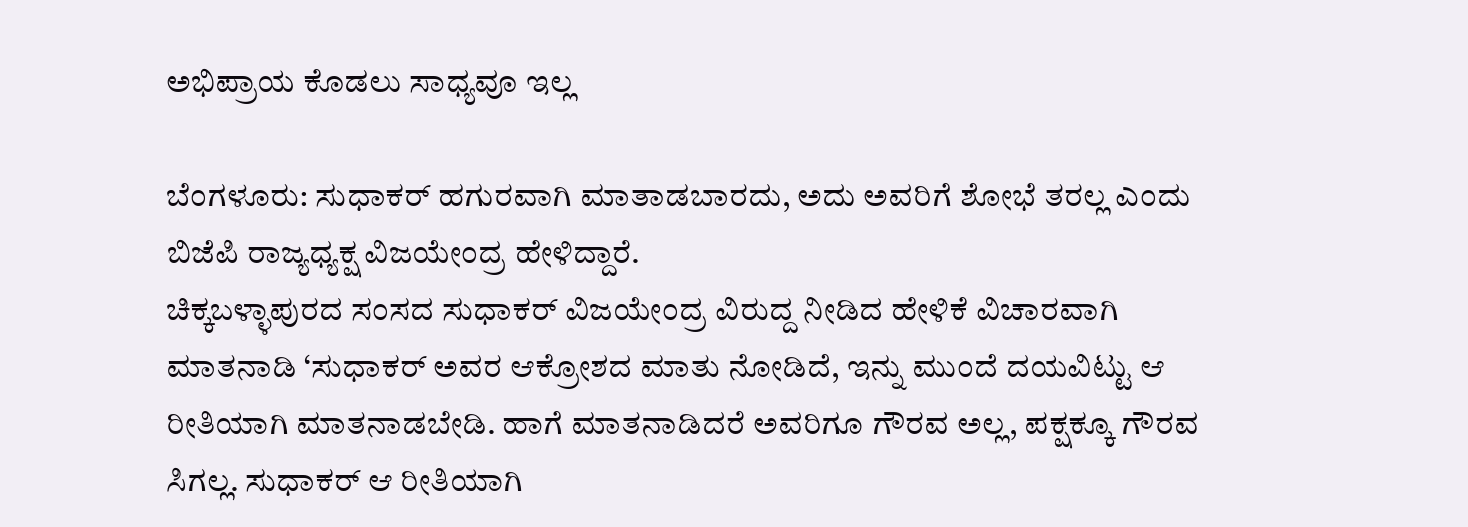ಅಭಿಪ್ರಾಯ ಕೊಡಲು ಸಾಧ್ಯವೂ ಇಲ್ಲ

ಬೆಂಗಳೂರು: ಸುಧಾಕರ್ ಹಗುರವಾಗಿ ಮಾತಾಡಬಾರದು, ಅದು ಅವರಿಗೆ ಶೋಭೆ ತರಲ್ಲ ಎಂದು ಬಿಜೆಪಿ ರಾಜ್ಯಧ್ಯಕ್ಷ ವಿಜಯೇಂದ್ರ ಹೇಳಿದ್ದಾರೆ.
ಚಿಕ್ಕಬಳ್ಳಾಪುರದ ಸಂಸದ ಸುಧಾಕರ್ ವಿಜಯೇಂದ್ರ ವಿರುದ್ದ ನೀಡಿದ ಹೇಳಿಕೆ ವಿಚಾರವಾಗಿ ಮಾತನಾಡಿ ‘ಸುಧಾಕರ್ ಅವರ ಆಕ್ರೋಶದ ಮಾತು ನೋಡಿದೆ, ಇನ್ನು ಮುಂದೆ ದಯವಿಟ್ಟು ಆ ರೀತಿಯಾಗಿ ಮಾತನಾಡಬೇಡಿ. ಹಾಗೆ ಮಾತನಾಡಿದರೆ ಅವರಿಗೂ ಗೌರವ ಅಲ್ಲ, ಪಕ್ಷಕ್ಕೂ ಗೌರವ ಸಿಗಲ್ಲ. ಸುಧಾಕರ್ ಆ ರೀತಿಯಾಗಿ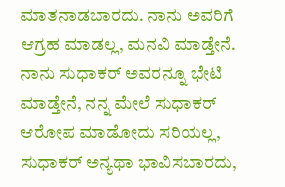ಮಾತನಾಡಬಾರದು. ನಾನು ಅವರಿಗೆ ಆಗ್ರಹ ಮಾಡಲ್ಲ, ಮನವಿ ಮಾಡ್ತೇನೆ. ನಾನು ಸುಧಾಕರ್ ಅವರನ್ನೂ ಭೇಟಿ ಮಾಡ್ತೇನೆ, ನನ್ನ ಮೇಲೆ ಸುಧಾಕರ್ ಆರೋಪ ಮಾಡೋದು ಸರಿಯಲ್ಲ, ಸುಧಾಕರ್ ಅನ್ಯಥಾ ಭಾವಿಸಬಾರದು,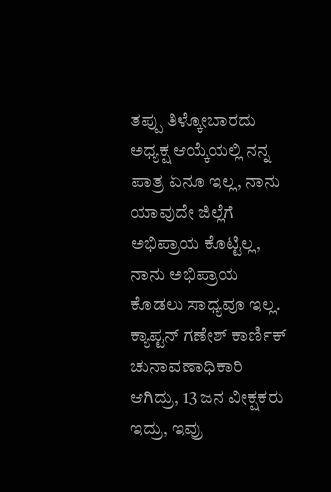ತಪ್ಪು ತಿಳ್ಕೋಬಾರದು ಅಧ್ಯಕ್ಷ ಆಯ್ಕೆಯಲ್ಲಿ ನನ್ನ ಪಾತ್ರ ಏನೂ ಇಲ್ಲ, ನಾನು ಯಾವುದೇ ಜಿಲ್ಲೆಗೆ ಅಭಿಪ್ರಾಯ ಕೊಟ್ಟಿಲ್ಲ, ನಾನು ಅಭಿಪ್ರಾಯ ಕೊಡಲು ಸಾಧ್ಯವೂ ಇಲ್ಲ. ಕ್ಯಾಪ್ಟನ್ ಗಣೇಶ್ ಕಾರ್ಣಿಕ್ ಚುನಾವಣಾಧಿಕಾರಿ ಆಗಿದ್ರು, 13 ಜನ ವೀಕ್ಷಕರು ಇದ್ರು, ಇವ್ರು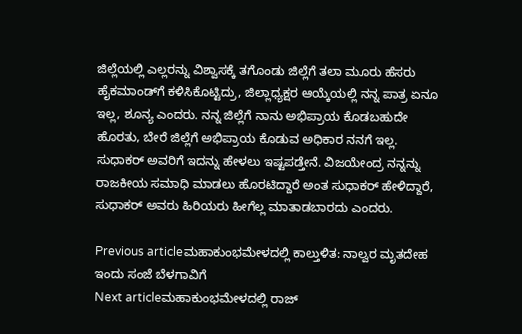ಜಿಲ್ಲೆಯಲ್ಲಿ ಎಲ್ಲರನ್ನು ವಿಶ್ವಾಸಕ್ಕೆ ತಗೊಂಡು ಜಿಲ್ಲೆಗೆ ತಲಾ ಮೂರು ಹೆಸರು ಹೈಕಮಾಂಡ್‌ಗೆ ಕಳಿಸಿಕೊಟ್ಟಿದ್ರು, ಜಿಲ್ಲಾಧ್ಯಕ್ಷರ ಆಯ್ಕೆಯಲ್ಲಿ ನನ್ನ ಪಾತ್ರ ಏನೂ ಇಲ್ಲ, ಶೂನ್ಯ ಎಂದರು. ನನ್ನ ಜಿಲ್ಲೆಗೆ ನಾನು ಅಭಿಪ್ರಾಯ ಕೊಡಬಹುದೇ ಹೊರತು, ಬೇರೆ ಜಿಲ್ಲೆಗೆ ಅಭಿಪ್ರಾಯ ಕೊಡುವ ಅಧಿಕಾರ ನನಗೆ ಇಲ್ಲ. ಸುಧಾಕರ್ ಅವರಿಗೆ ಇದನ್ನು ಹೇಳಲು ಇಷ್ಟಪಡ್ತೇನೆ. ವಿಜಯೇಂದ್ರ ನನ್ನನ್ನು ರಾಜಕೀಯ ಸಮಾಧಿ ಮಾಡಲು ಹೊರಟಿದ್ದಾರೆ ಅಂತ ಸುಧಾಕರ್ ಹೇಳಿದ್ದಾರೆ, ಸುಧಾಕರ್ ಅವರು ಹಿರಿಯರು ಹೀಗೆಲ್ಲ ಮಾತಾಡಬಾರದು ಎಂದರು.

Previous articleಮಹಾಕುಂಭಮೇಳದಲ್ಲಿ ಕಾಲ್ತುಳಿತ: ನಾಲ್ವರ ಮೃತದೇಹ ಇಂದು ಸಂಜೆ ಬೆಳಗಾವಿಗೆ
Next articleಮಹಾಕುಂಭಮೇಳದಲ್ಲಿ ರಾಜ್‌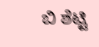ಬಿ ಶೆಟ್ಟಿ